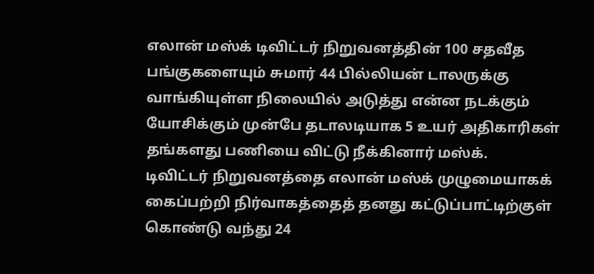எலான் மஸ்க் டிவிட்டர் நிறுவனத்தின் 100 சதவீத பங்குகளையும் சுமார் 44 பில்லியன் டாலருக்கு வாங்கியுள்ள நிலையில் அடுத்து என்ன நடக்கும் யோசிக்கும் முன்பே தடாலடியாக 5 உயர் அதிகாரிகள் தங்களது பணியை விட்டு நீக்கினார் மஸ்க்.
டிவிட்டர் நிறுவனத்தை எலான் மஸ்க் முழுமையாகக் கைப்பற்றி நிர்வாகத்தைத் தனது கட்டுப்பாட்டிற்குள் கொண்டு வந்து 24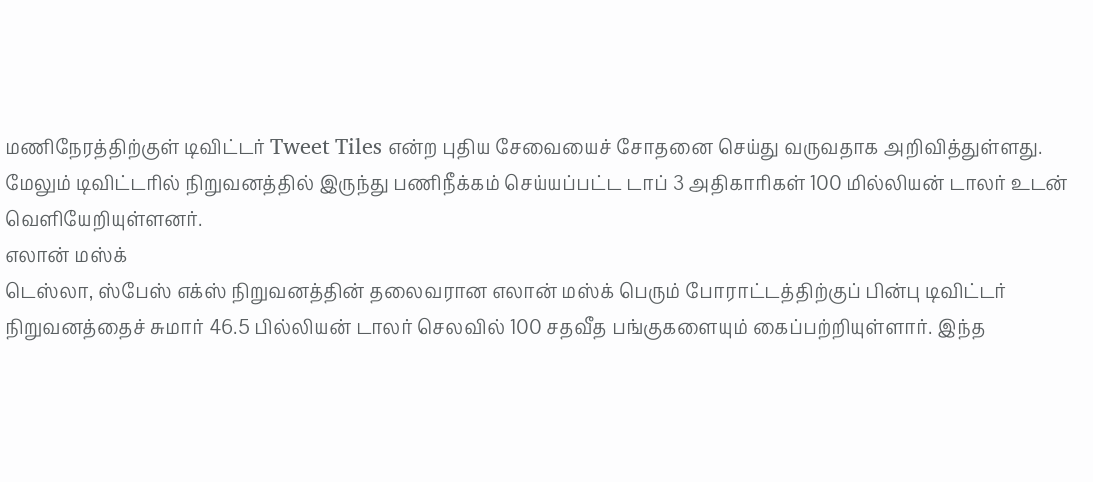மணிநேரத்திற்குள் டிவிட்டர் Tweet Tiles என்ற புதிய சேவையைச் சோதனை செய்து வருவதாக அறிவித்துள்ளது.
மேலும் டிவிட்டரில் நிறுவனத்தில் இருந்து பணிநீக்கம் செய்யப்பட்ட டாப் 3 அதிகாரிகள் 100 மில்லியன் டாலர் உடன் வெளியேறியுள்ளனர்.
எலான் மஸ்க்
டெஸ்லா, ஸ்பேஸ் எக்ஸ் நிறுவனத்தின் தலைவரான எலான் மஸ்க் பெரும் போராட்டத்திற்குப் பின்பு டிவிட்டர் நிறுவனத்தைச் சுமார் 46.5 பில்லியன் டாலர் செலவில் 100 சதவீத பங்குகளையும் கைப்பற்றியுள்ளார். இந்த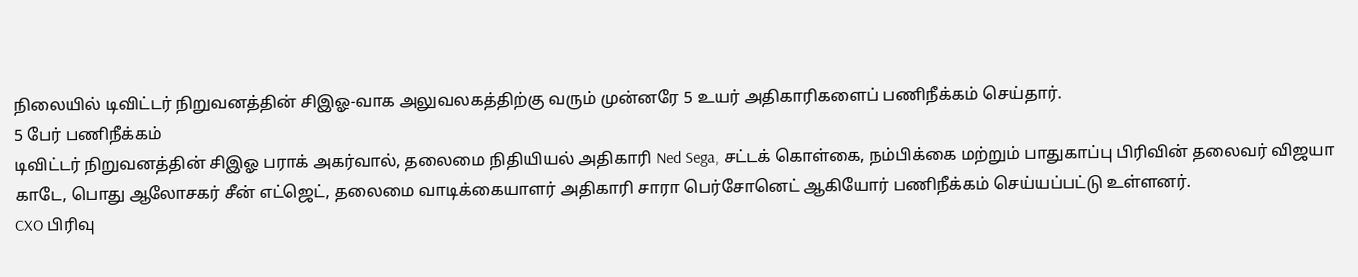நிலையில் டிவிட்டர் நிறுவனத்தின் சிஇஓ-வாக அலுவலகத்திற்கு வரும் முன்னரே 5 உயர் அதிகாரிகளைப் பணிநீக்கம் செய்தார்.
5 பேர் பணிநீக்கம்
டிவிட்டர் நிறுவனத்தின் சிஇஓ பராக் அகர்வால், தலைமை நிதியியல் அதிகாரி Ned Sega, சட்டக் கொள்கை, நம்பிக்கை மற்றும் பாதுகாப்பு பிரிவின் தலைவர் விஜயா காடே, பொது ஆலோசகர் சீன் எட்ஜெட், தலைமை வாடிக்கையாளர் அதிகாரி சாரா பெர்சோனெட் ஆகியோர் பணிநீக்கம் செய்யப்பட்டு உள்ளனர்.
CXO பிரிவு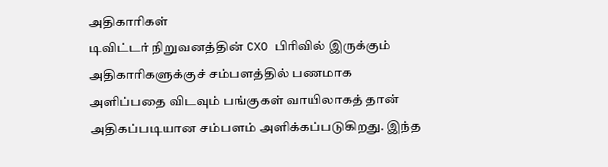அதிகாரிகள்
டிவிட்டர் நிறுவனத்தின் CXO பிரிவில் இருக்கும் அதிகாரிகளுக்குச் சம்பளத்தில் பணமாக அளிப்பதை விடவும் பங்குகள் வாயிலாகத் தான் அதிகப்படியான சம்பளம் அளிக்கப்படுகிறது. இந்த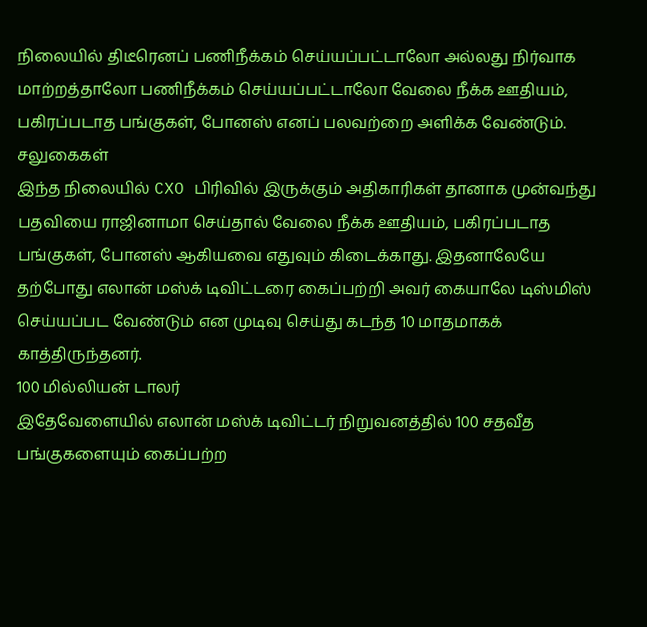நிலையில் திடீரெனப் பணிநீக்கம் செய்யப்பட்டாலோ அல்லது நிர்வாக மாற்றத்தாலோ பணிநீக்கம் செய்யப்பட்டாலோ வேலை நீக்க ஊதியம், பகிரப்படாத பங்குகள், போனஸ் எனப் பலவற்றை அளிக்க வேண்டும்.
சலுகைகள்
இந்த நிலையில் CXO பிரிவில் இருக்கும் அதிகாரிகள் தானாக முன்வந்து பதவியை ராஜினாமா செய்தால் வேலை நீக்க ஊதியம், பகிரப்படாத பங்குகள், போனஸ் ஆகியவை எதுவும் கிடைக்காது. இதனாலேயே தற்போது எலான் மஸ்க் டிவிட்டரை கைப்பற்றி அவர் கையாலே டிஸ்மிஸ் செய்யப்பட வேண்டும் என முடிவு செய்து கடந்த 10 மாதமாகக் காத்திருந்தனர்.
100 மில்லியன் டாலர்
இதேவேளையில் எலான் மஸ்க் டிவிட்டர் நிறுவனத்தில் 100 சதவீத பங்குகளையும் கைப்பற்ற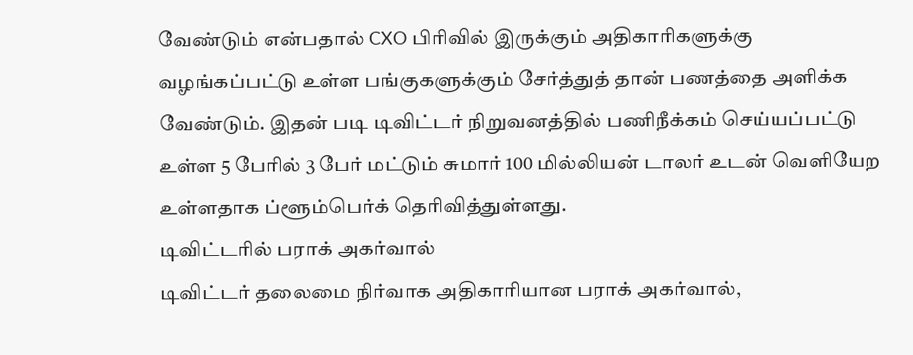வேண்டும் என்பதால் CXO பிரிவில் இருக்கும் அதிகாரிகளுக்கு வழங்கப்பட்டு உள்ள பங்குகளுக்கும் சேர்த்துத் தான் பணத்தை அளிக்க வேண்டும். இதன் படி டிவிட்டர் நிறுவனத்தில் பணிநீக்கம் செய்யப்பட்டு உள்ள 5 பேரில் 3 பேர் மட்டும் சுமார் 100 மில்லியன் டாலர் உடன் வெளியேற உள்ளதாக ப்ளூம்பெர்க் தெரிவித்துள்ளது.
டிவிட்டரில் பராக் அகர்வால்
டிவிட்டர் தலைமை நிர்வாக அதிகாரியான பராக் அகர்வால்,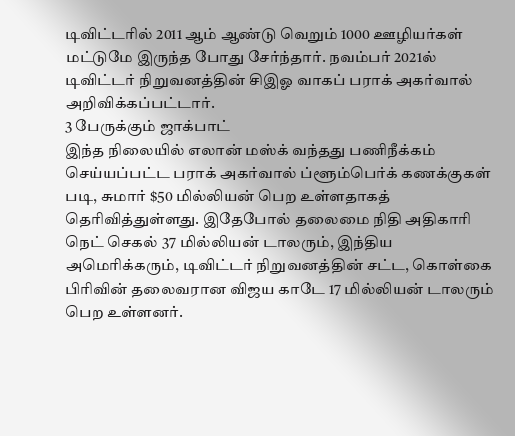டிவிட்டரில் 2011 ஆம் ஆண்டு வெறும் 1000 ஊழியர்கள் மட்டுமே இருந்த போது சேர்ந்தார். நவம்பர் 2021ல் டிவிட்டர் நிறுவனத்தின் சிஇஓ வாகப் பராக் அகர்வால் அறிவிக்கப்பட்டார்.
3 பேருக்கும் ஜாக்பாட்
இந்த நிலையில் எலான் மஸ்க் வந்தது பணிநீக்கம் செய்யப்பட்ட பராக் அகர்வால் ப்ளூம்பெர்க் கணக்குகள் படி, சுமார் $50 மில்லியன் பெற உள்ளதாகத் தெரிவித்துள்ளது. இதேபோல் தலைமை நிதி அதிகாரி நெட் செகல் 37 மில்லியன் டாலரும், இந்திய அமெரிக்கரும், டிவிட்டர் நிறுவனத்தின் சட்ட, கொள்கை பிரிவின் தலைவரான விஜய காடே 17 மில்லியன் டாலரும் பெற உள்ளனர்.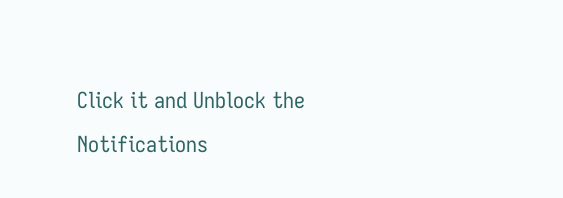Click it and Unblock the Notifications